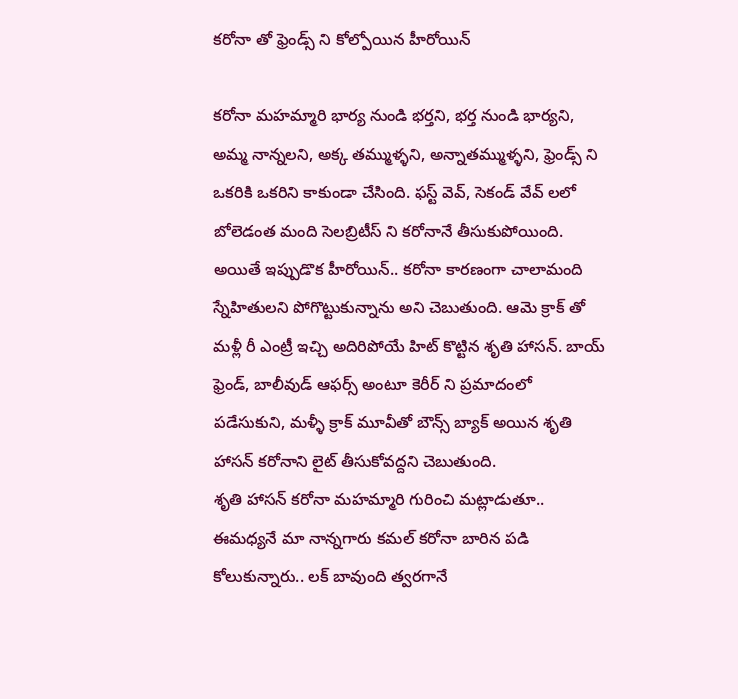కరోనా తో ఫ్రెండ్స్ ని కోల్పోయిన హీరోయిన్

కరోనా మహమ్మారి భార్య నుండి భర్తని, భర్త నుండి భార్యని, అమ్మ నాన్నలని, అక్క తమ్ముళ్ళని, అన్నాతమ్ముళ్ళని, ఫ్రెండ్స్ ని ఒకరికి ఒకరిని కాకుండా చేసింది. ఫస్ట్ వెవ్, సెకండ్ వేవ్ లలో బోలెడంత మంది సెలబ్రిటీస్ ని కరోనానే తీసుకుపోయింది. అయితే ఇప్పుడొక హీరోయిన్.. కరోనా కారణంగా చాలామంది స్నేహితులని పోగొట్టుకున్నాను అని చెబుతుంది. ఆమె క్రాక్ తో మళ్లీ రీ ఎంట్రీ ఇచ్చి అదిరిపోయే హిట్ కొట్టిన శృతి హాసన్. బాయ్ ఫ్రెండ్, బాలీవుడ్ ఆఫర్స్ అంటూ కెరీర్ ని ప్రమాదంలో పడేసుకుని, మళ్ళీ క్రాక్ మూవీతో బౌన్స్ బ్యాక్ అయిన శృతి హాసన్ కరోనాని లైట్ తీసుకోవద్దని చెబుతుంది.
శృతి హాసన్ కరోనా మహమ్మారి గురించి మట్లాడుతూ.. ఈమధ్యనే మా నాన్నగారు కమల్ కరోనా బారిన పడి కోలుకున్నారు.. లక్ బావుంది త్వరగానే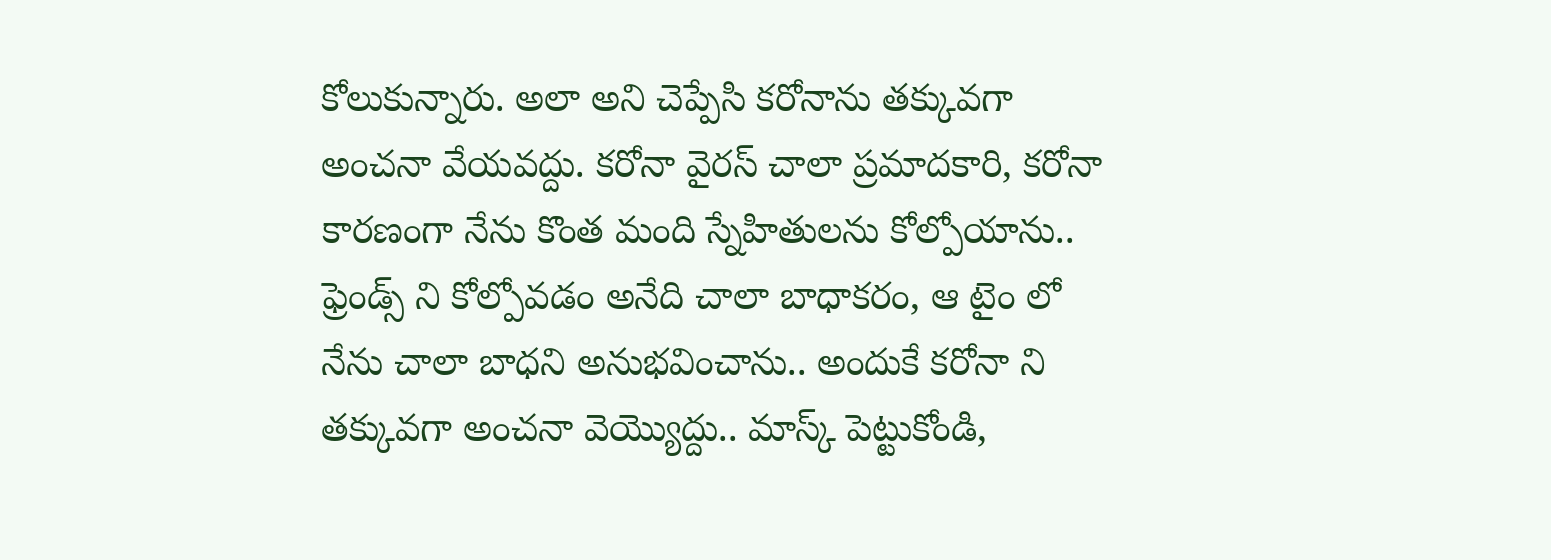కోలుకున్నారు. అలా అని చెప్పేసి కరోనాను తక్కువగా అంచనా వేయవద్దు. కరోనా వైరస్ చాలా ప్రమాదకారి, కరోనా కారణంగా నేను కొంత మంది స్నేహితులను కోల్పోయాను.. ఫ్రెండ్స్ ని కోల్పోవడం అనేది చాలా బాధాకరం, ఆ టైం లో నేను చాలా బాధని అనుభవించాను.. అందుకే కరోనా ని తక్కువగా అంచనా వెయ్యొద్దు.. మాస్క్ పెట్టుకోండి,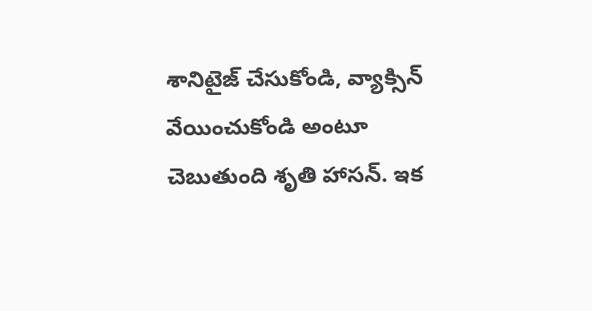శానిటైజ్ చేసుకోండి, వ్యాక్సిన్ వేయించుకోండి అంటూ చెబుతుంది శృతి హాసన్. ఇక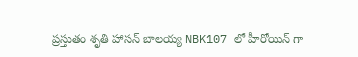ప్రస్తుతం శృతి హాసన్ బాలయ్య NBK107 లో హీరోయిన్ గా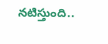నటిస్తుంది..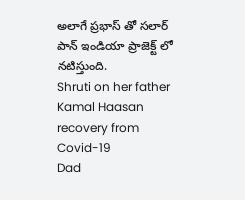అలాగే ప్రభాస్ తో సలార్ పాన్ ఇండియా ప్రాజెక్ట్ లో నటిస్తుంది.
Shruti on her father Kamal Haasan recovery from Covid-19
Dad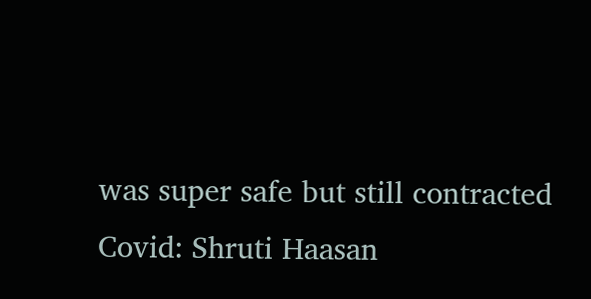was super safe but still contracted Covid: Shruti Haasan